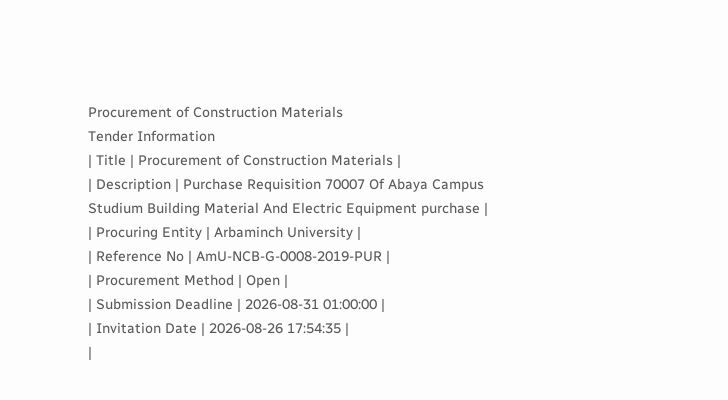Procurement of Construction Materials
Tender Information
| Title | Procurement of Construction Materials |
| Description | Purchase Requisition 70007 Of Abaya Campus Studium Building Material And Electric Equipment purchase |
| Procuring Entity | Arbaminch University |
| Reference No | AmU-NCB-G-0008-2019-PUR |
| Procurement Method | Open |
| Submission Deadline | 2026-08-31 01:00:00 |
| Invitation Date | 2026-08-26 17:54:35 |
|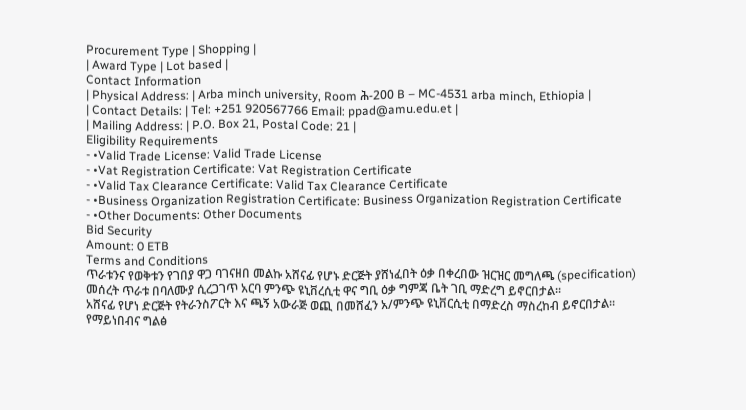Procurement Type | Shopping |
| Award Type | Lot based |
Contact Information
| Physical Address: | Arba minch university, Room ሕ-200 B – MC-4531 arba minch, Ethiopia |
| Contact Details: | Tel: +251 920567766 Email: ppad@amu.edu.et |
| Mailing Address: | P.O. Box 21, Postal Code: 21 |
Eligibility Requirements
- •Valid Trade License: Valid Trade License
- •Vat Registration Certificate: Vat Registration Certificate
- •Valid Tax Clearance Certificate: Valid Tax Clearance Certificate
- •Business Organization Registration Certificate: Business Organization Registration Certificate
- •Other Documents: Other Documents
Bid Security
Amount: 0 ETB
Terms and Conditions
ጥራቱንና የወቅቱን የገበያ ዋጋ ባገናዘበ መልኩ አሸናፊ የሆኑ ድርጅት ያሸነፈበት ዕቃ በቀረበው ዝርዝር መግለጫ (specification) መሰረት ጥራቱ በባለሙያ ሲረጋገጥ አርባ ምንጭ ዩኒቨረሲቲ ዋና ግቢ ዕቃ ግምጃ ቤት ገቢ ማድረግ ይኖርበታል፡፡
አሸናፊ የሆነ ድርጅት የትራንስፖርት እና ጫኝ አውራጅ ወጪ በመሸፈን አ/ምንጭ ዩኒቨርሲቲ በማድረስ ማስረከብ ይኖርበታል፡፡
የማይነበብና ግልፅ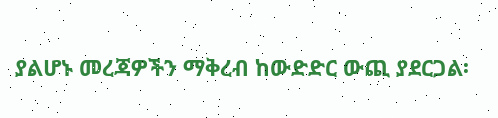ያልሆኑ መረጃዎችን ማቅረብ ከውድድር ውጪ ያደርጋል፡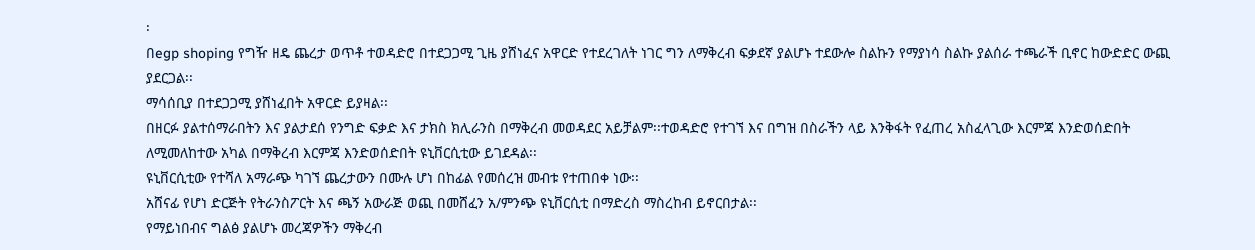፡
በegp shoping የግዥ ዘዴ ጨረታ ወጥቶ ተወዳድሮ በተደጋጋሚ ጊዜ ያሸነፈና አዋርድ የተደረገለት ነገር ግን ለማቅረብ ፍቃደኛ ያልሆኑ ተደውሎ ስልኩን የማያነሳ ስልኩ ያልሰራ ተጫራች ቢኖር ከውድድር ውጪ ያደርጋል፡፡
ማሳሰቢያ በተደጋጋሚ ያሸነፈበት አዋርድ ይያዛል፡፡
በዘርፉ ያልተሰማራበትን እና ያልታደሰ የንግድ ፍቃድ እና ታክስ ክሊራንስ በማቅረብ መወዳደር አይቻልም፡፡ተወዳድሮ የተገኘ እና በግዝ በስራችን ላይ እንቅፋት የፈጠረ አስፈላጊው እርምጃ እንድወሰድበት ለሚመለከተው አካል በማቅረብ እርምጃ እንድወሰድበት ዩኒቨርሲቲው ይገደዳል፡፡
ዩኒቨርሲቲው የተሻለ አማራጭ ካገኘ ጨረታውን በሙሉ ሆነ በከፊል የመሰረዝ መብቱ የተጠበቀ ነው፡፡
አሸናፊ የሆነ ድርጅት የትራንስፖርት እና ጫኝ አውራጅ ወጪ በመሸፈን አ/ምንጭ ዩኒቨርሲቲ በማድረስ ማስረከብ ይኖርበታል፡፡
የማይነበብና ግልፅ ያልሆኑ መረጃዎችን ማቅረብ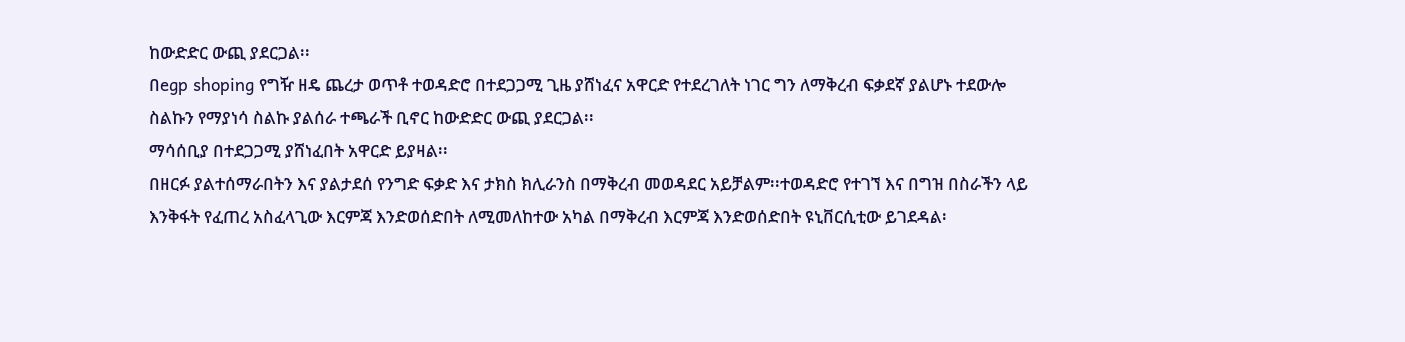ከውድድር ውጪ ያደርጋል፡፡
በegp shoping የግዥ ዘዴ ጨረታ ወጥቶ ተወዳድሮ በተደጋጋሚ ጊዜ ያሸነፈና አዋርድ የተደረገለት ነገር ግን ለማቅረብ ፍቃደኛ ያልሆኑ ተደውሎ ስልኩን የማያነሳ ስልኩ ያልሰራ ተጫራች ቢኖር ከውድድር ውጪ ያደርጋል፡፡
ማሳሰቢያ በተደጋጋሚ ያሸነፈበት አዋርድ ይያዛል፡፡
በዘርፉ ያልተሰማራበትን እና ያልታደሰ የንግድ ፍቃድ እና ታክስ ክሊራንስ በማቅረብ መወዳደር አይቻልም፡፡ተወዳድሮ የተገኘ እና በግዝ በስራችን ላይ እንቅፋት የፈጠረ አስፈላጊው እርምጃ እንድወሰድበት ለሚመለከተው አካል በማቅረብ እርምጃ እንድወሰድበት ዩኒቨርሲቲው ይገደዳል፡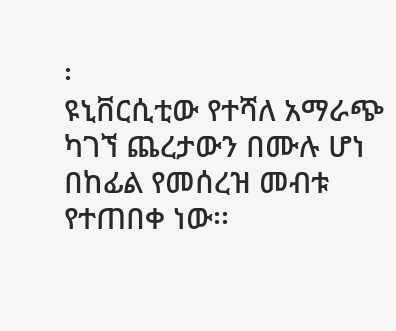፡
ዩኒቨርሲቲው የተሻለ አማራጭ ካገኘ ጨረታውን በሙሉ ሆነ በከፊል የመሰረዝ መብቱ የተጠበቀ ነው፡፡